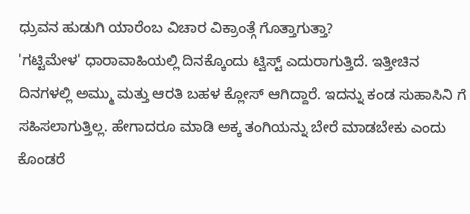ಧ್ರುವನ ಹುಡುಗಿ ಯಾರೆಂಬ ವಿಚಾರ ವಿಕ್ರಾಂತ್ಗೆ ಗೊತ್ತಾಗುತ್ತಾ?
'ಗಟ್ಟಿಮೇಳ' ಧಾರಾವಾಹಿಯಲ್ಲಿ ದಿನಕ್ಕೊಂದು ಟ್ವಿಸ್ಟ್ ಎದುರಾಗುತ್ತಿದೆ. ಇತ್ತೀಚಿನ ದಿನಗಳಲ್ಲಿ ಅಮ್ಮು ಮತ್ತು ಆರತಿ ಬಹಳ ಕ್ಲೋಸ್ ಆಗಿದ್ದಾರೆ. ಇದನ್ನು ಕಂಡ ಸುಹಾಸಿನಿ ಗೆ ಸಹಿಸಲಾಗುತ್ತಿಲ್ಲ. ಹೇಗಾದರೂ ಮಾಡಿ ಅಕ್ಕ ತಂಗಿಯನ್ನು ಬೇರೆ ಮಾಡಬೇಕು ಎಂದು ಕೊಂಡರೆ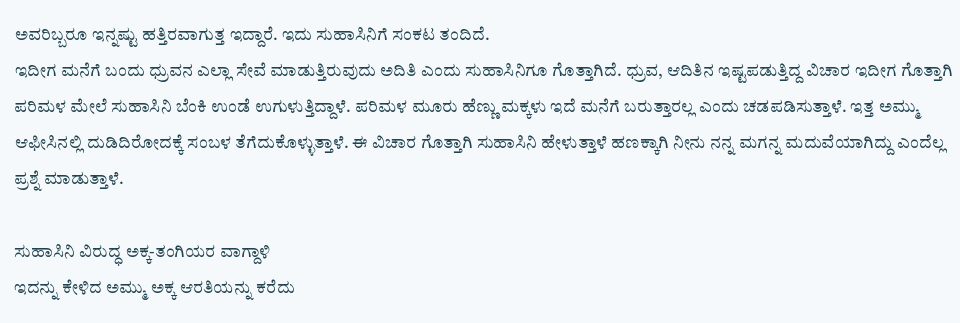ಅವರಿಬ್ಬರೂ ಇನ್ನಷ್ಟು ಹತ್ತಿರವಾಗುತ್ತ ಇದ್ದಾರೆ. ಇದು ಸುಹಾಸಿನಿಗೆ ಸಂಕಟ ತಂದಿದೆ.
ಇದೀಗ ಮನೆಗೆ ಬಂದು ಧ್ರುವನ ಎಲ್ಲಾ ಸೇವೆ ಮಾಡುತ್ತಿರುವುದು ಅದಿತಿ ಎಂದು ಸುಹಾಸಿನಿಗೂ ಗೊತ್ತಾಗಿದೆ. ಧ್ರುವ, ಆದಿತಿನ ಇಷ್ಟಪಡುತ್ತಿದ್ದ ವಿಚಾರ ಇದೀಗ ಗೊತ್ತಾಗಿ ಪರಿಮಳ ಮೇಲೆ ಸುಹಾಸಿನಿ ಬೆಂಕಿ ಉಂಡೆ ಉಗುಳುತ್ತಿದ್ದಾಳೆ. ಪರಿಮಳ ಮೂರು ಹೆಣ್ಣು ಮಕ್ಕಳು ಇದೆ ಮನೆಗೆ ಬರುತ್ತಾರಲ್ಲ ಎಂದು ಚಡಪಡಿಸುತ್ತಾಳೆ. ಇತ್ತ ಅಮ್ಮು ಆಫೀಸಿನಲ್ಲಿ ದುಡಿದಿರೋದಕ್ಕೆ ಸಂಬಳ ತೆಗೆದುಕೊಳ್ಳುತ್ತಾಳೆ. ಈ ವಿಚಾರ ಗೊತ್ತಾಗಿ ಸುಹಾಸಿನಿ ಹೇಳುತ್ತಾಳೆ ಹಣಕ್ಕಾಗಿ ನೀನು ನನ್ನ ಮಗನ್ನ ಮದುವೆಯಾಗಿದ್ದು ಎಂದೆಲ್ಲ ಪ್ರಶ್ನೆ ಮಾಡುತ್ತಾಳೆ.

ಸುಹಾಸಿನಿ ವಿರುದ್ಧ ಅಕ್ಕ-ತಂಗಿಯರ ವಾಗ್ದಾಳಿ
ಇದನ್ನು ಕೇಳಿದ ಅಮ್ಮು ಅಕ್ಕ ಆರತಿಯನ್ನು ಕರೆದು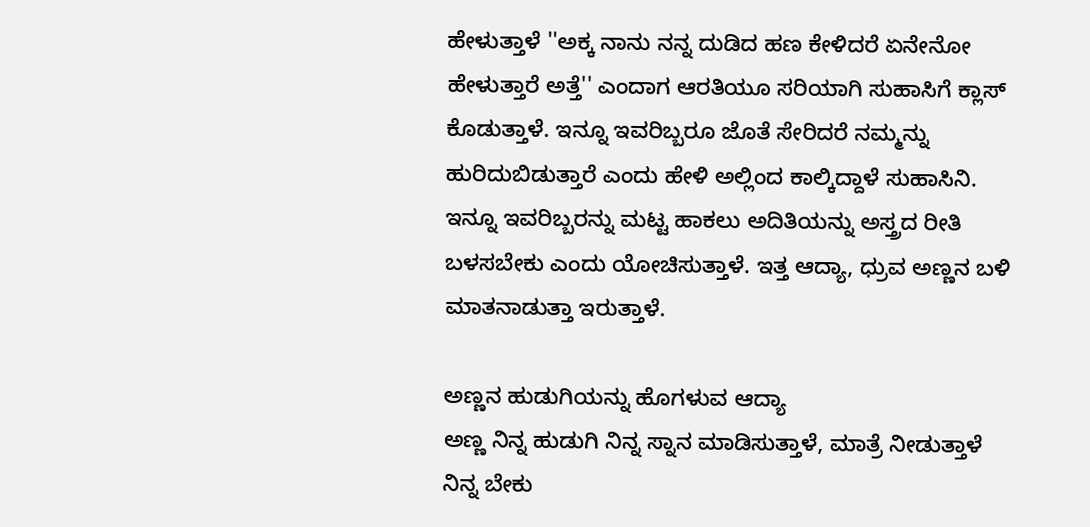ಹೇಳುತ್ತಾಳೆ ''ಅಕ್ಕ ನಾನು ನನ್ನ ದುಡಿದ ಹಣ ಕೇಳಿದರೆ ಏನೇನೋ ಹೇಳುತ್ತಾರೆ ಅತ್ತೆ'' ಎಂದಾಗ ಆರತಿಯೂ ಸರಿಯಾಗಿ ಸುಹಾಸಿಗೆ ಕ್ಲಾಸ್ ಕೊಡುತ್ತಾಳೆ. ಇನ್ನೂ ಇವರಿಬ್ಬರೂ ಜೊತೆ ಸೇರಿದರೆ ನಮ್ಮನ್ನು ಹುರಿದುಬಿಡುತ್ತಾರೆ ಎಂದು ಹೇಳಿ ಅಲ್ಲಿಂದ ಕಾಲ್ಕಿದ್ದಾಳೆ ಸುಹಾಸಿನಿ. ಇನ್ನೂ ಇವರಿಬ್ಬರನ್ನು ಮಟ್ಟ ಹಾಕಲು ಅದಿತಿಯನ್ನು ಅಸ್ತ್ರದ ರೀತಿ ಬಳಸಬೇಕು ಎಂದು ಯೋಚಿಸುತ್ತಾಳೆ. ಇತ್ತ ಆದ್ಯಾ, ಧ್ರುವ ಅಣ್ಣನ ಬಳಿ ಮಾತನಾಡುತ್ತಾ ಇರುತ್ತಾಳೆ.

ಅಣ್ಣನ ಹುಡುಗಿಯನ್ನು ಹೊಗಳುವ ಆದ್ಯಾ
ಅಣ್ಣ ನಿನ್ನ ಹುಡುಗಿ ನಿನ್ನ ಸ್ನಾನ ಮಾಡಿಸುತ್ತಾಳೆ, ಮಾತ್ರೆ ನೀಡುತ್ತಾಳೆ ನಿನ್ನ ಬೇಕು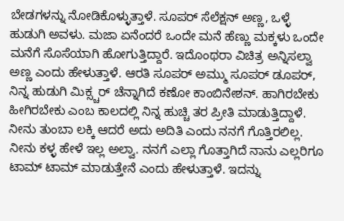ಬೇಡಗಳನ್ನು ನೋಡಿಕೊಳ್ಳುತ್ತಾಳೆ. ಸೂಪರ್ ಸೆಲೆಕ್ಷನ್ ಅಣ್ಣ, ಒಳ್ಳೆ ಹುಡುಗಿ ಅವಳು. ಮಜಾ ಏನೆಂದರೆ ಒಂದೇ ಮನೆ ಹೆಣ್ಣು ಮಕ್ಕಳು ಒಂದೇ ಮನೆಗೆ ಸೊಸೆಯಾಗಿ ಹೋಗುತ್ತಿದ್ದಾರೆ. ಇದೊಂಥರಾ ವಿಚಿತ್ರ ಅನ್ನಿಸಲ್ವಾ ಅಣ್ಣ ಎಂದು ಹೇಳುತ್ತಾಳೆ. ಆರತಿ ಸೂಪರ್ ಅಮ್ಮು ಸೂಪರ್ ಡೂಪರ್, ನಿನ್ನ ಹುಡುಗಿ ಮಿಕ್ಸ್ಚರ್ ಚೆನ್ನಾಗಿದೆ ಕಣೋ ಕಾಂಬಿನೇಶನ್. ಹಾಗಿರಬೇಕು ಹೀಗಿರಬೇಕು ಎಂಬ ಕಾಲದಲ್ಲಿ ನಿನ್ನ ಹುಚ್ಚಿ ತರ ಪ್ರೀತಿ ಮಾಡುತ್ತಿದ್ದಾಳೆ. ನೀನು ತುಂಬಾ ಲಕ್ಕಿ ಆದರೆ ಅದು ಅದಿತಿ ಎಂದು ನನಗೆ ಗೊತ್ತಿರಲಿಲ್ಲ. ನೀನು ಕಳ್ಳ ಹೇಳೆ ಇಲ್ಲ ಅಲ್ವಾ. ನನಗೆ ಎಲ್ಲಾ ಗೊತ್ತಾಗಿದೆ ನಾನು ಎಲ್ಲರಿಗೂ ಟಾಮ್ ಟಾಮ್ ಮಾಡುತ್ತೇನೆ ಎಂದು ಹೇಳುತ್ತಾಳೆ. ಇದನ್ನು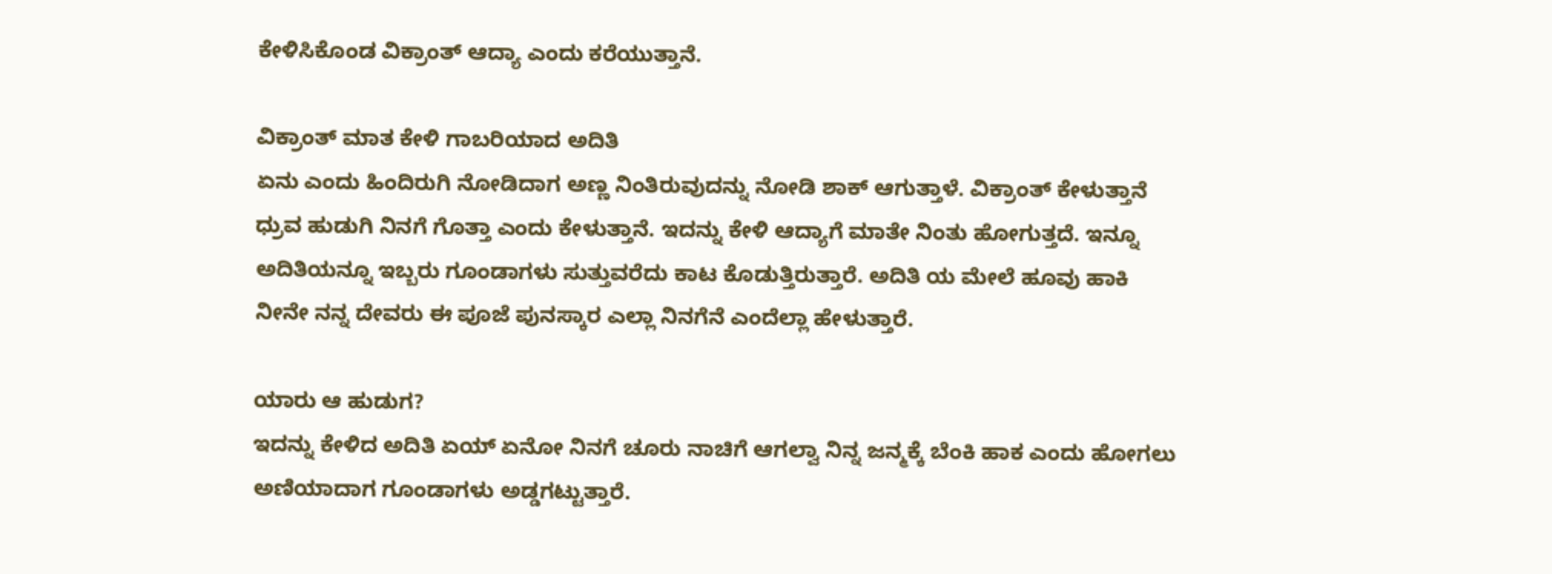ಕೇಳಿಸಿಕೊಂಡ ವಿಕ್ರಾಂತ್ ಆದ್ಯಾ ಎಂದು ಕರೆಯುತ್ತಾನೆ.

ವಿಕ್ರಾಂತ್ ಮಾತ ಕೇಳಿ ಗಾಬರಿಯಾದ ಅದಿತಿ
ಏನು ಎಂದು ಹಿಂದಿರುಗಿ ನೋಡಿದಾಗ ಅಣ್ಣ ನಿಂತಿರುವುದನ್ನು ನೋಡಿ ಶಾಕ್ ಆಗುತ್ತಾಳೆ. ವಿಕ್ರಾಂತ್ ಕೇಳುತ್ತಾನೆ ಧ್ರುವ ಹುಡುಗಿ ನಿನಗೆ ಗೊತ್ತಾ ಎಂದು ಕೇಳುತ್ತಾನೆ. ಇದನ್ನು ಕೇಳಿ ಆದ್ಯಾಗೆ ಮಾತೇ ನಿಂತು ಹೋಗುತ್ತದೆ. ಇನ್ನೂ ಅದಿತಿಯನ್ನೂ ಇಬ್ಬರು ಗೂಂಡಾಗಳು ಸುತ್ತುವರೆದು ಕಾಟ ಕೊಡುತ್ತಿರುತ್ತಾರೆ. ಅದಿತಿ ಯ ಮೇಲೆ ಹೂವು ಹಾಕಿ ನೀನೇ ನನ್ನ ದೇವರು ಈ ಪೂಜೆ ಪುನಸ್ಕಾರ ಎಲ್ಲಾ ನಿನಗೆನೆ ಎಂದೆಲ್ಲಾ ಹೇಳುತ್ತಾರೆ.

ಯಾರು ಆ ಹುಡುಗ?
ಇದನ್ನು ಕೇಳಿದ ಅದಿತಿ ಏಯ್ ಏನೋ ನಿನಗೆ ಚೂರು ನಾಚಿಗೆ ಆಗಲ್ವಾ ನಿನ್ನ ಜನ್ಮಕ್ಕೆ ಬೆಂಕಿ ಹಾಕ ಎಂದು ಹೋಗಲು ಅಣಿಯಾದಾಗ ಗೂಂಡಾಗಳು ಅಡ್ಡಗಟ್ಟುತ್ತಾರೆ.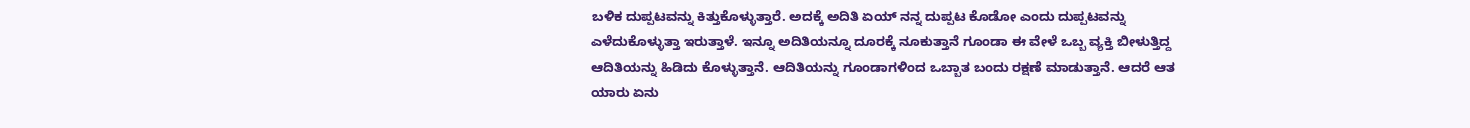ಬಳಿಕ ದುಪ್ಪಟವನ್ನು ಕಿತ್ತುಕೊಳ್ಳುತ್ತಾರೆ. ಅದಕ್ಕೆ ಅದಿತಿ ಏಯ್ ನನ್ನ ದುಪ್ಪಟ ಕೊಡೋ ಎಂದು ದುಪ್ಪಟವನ್ನು ಎಳೆದುಕೊಳ್ಳುತ್ತಾ ಇರುತ್ತಾಳೆ. ಇನ್ನೂ ಅದಿತಿಯನ್ನೂ ದೂರಕ್ಕೆ ನೂಕುತ್ತಾನೆ ಗೂಂಡಾ ಈ ವೇಳೆ ಒಬ್ಬ ವ್ಯಕ್ತಿ ಬೀಳುತ್ತಿದ್ದ ಆದಿತಿಯನ್ನು ಹಿಡಿದು ಕೊಳ್ಳುತ್ತಾನೆ. ಆದಿತಿಯನ್ನು ಗೂಂಡಾಗಳಿಂದ ಒಬ್ಬಾತ ಬಂದು ರಕ್ಷಣೆ ಮಾಡುತ್ತಾನೆ. ಆದರೆ ಆತ ಯಾರು ಏನು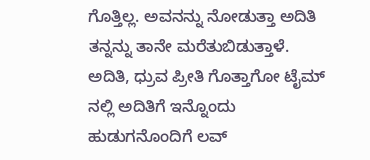ಗೊತ್ತಿಲ್ಲ. ಅವನನ್ನು ನೋಡುತ್ತಾ ಅದಿತಿ ತನ್ನನ್ನು ತಾನೇ ಮರೆತುಬಿಡುತ್ತಾಳೆ. ಅದಿತಿ, ಧ್ರುವ ಪ್ರೀತಿ ಗೊತ್ತಾಗೋ ಟೈಮ್ ನಲ್ಲಿ ಅದಿತಿಗೆ ಇನ್ನೊಂದು ಹುಡುಗನೊಂದಿಗೆ ಲವ್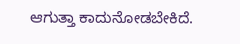ಆಗುತ್ತಾ ಕಾದುನೋಡಬೇಕಿದೆ.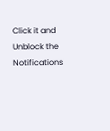Click it and Unblock the Notifications